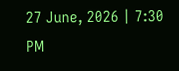27 June, 2026 | 7:30 PM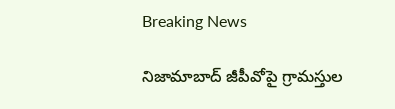Breaking News

నిజామాబాద్ జీపీవోపై గ్రామస్తుల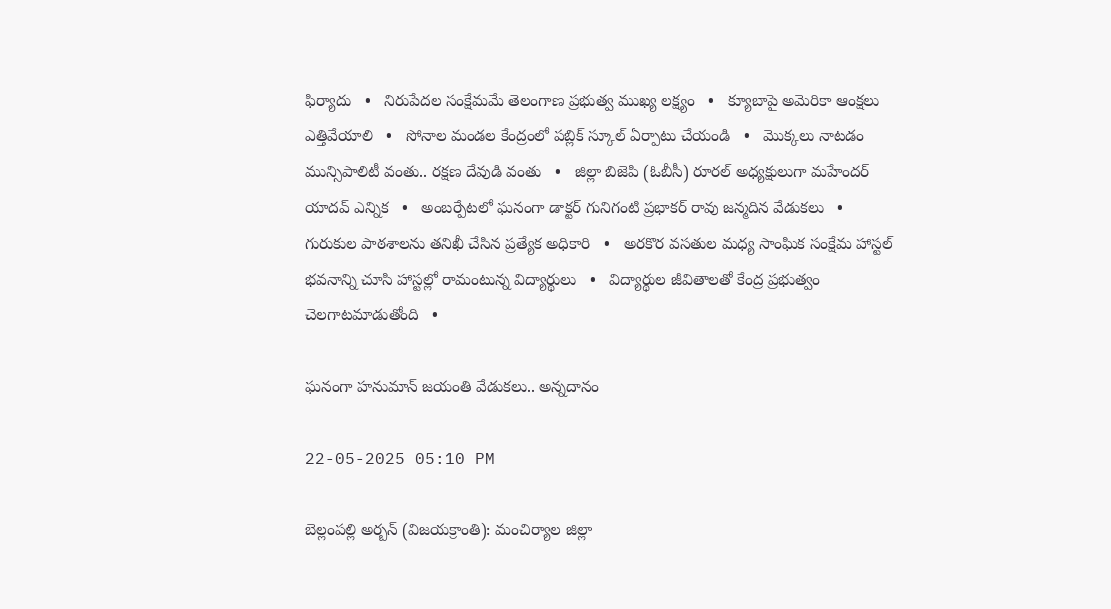ఫిర్యాదు   •   నిరుపేదల సంక్షేమమే తెలంగాణ ప్రభుత్వ ముఖ్య లక్ష్యం   •   క్యూబాపై అమెరికా ఆంక్షలు ఎత్తివేయాలి   •   సోనాల మండల కేంద్రంలో పబ్లిక్ స్కూల్ ఏర్పాటు చేయండి   •   మొక్కలు నాటడం మున్సిపాలిటీ వంతు.. రక్షణ దేవుడి వంతు   •   జిల్లా బిజెపి (ఓబీసీ) రూరల్ అధ్యక్షులుగా మహేందర్ యాదవ్ ఎన్నిక   •   అంబర్పేటలో ఘనంగా డాక్టర్ గునిగంటి ప్రభాకర్ రావు జన్మదిన వేడుకలు   •   గురుకుల పాఠశాలను తనిఖీ చేసిన ప్రత్యేక అధికారి   •   అరకొర వసతుల మధ్య సాంఘిక సంక్షేమ హాస్టల్ భవనాన్ని చూసి హాస్టల్లో రామంటున్న విద్యార్థులు   •   విద్యార్థుల జీవితాలతో కేంద్ర ప్రభుత్వం చెలగాటమాడుతోంది   •

ఘనంగా హనుమాన్ జయంతి వేడుకలు.. అన్నదానం

22-05-2025 05:10 PM

బెల్లంపల్లి అర్బన్ (విజయక్రాంతి): మంచిర్యాల జిల్లా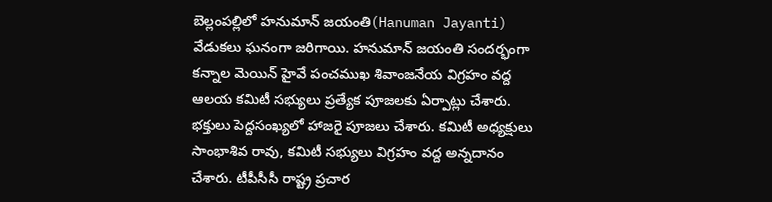బెల్లంపల్లిలో హనుమాన్ జయంతి(Hanuman Jayanti) వేడుకలు ఘనంగా జరిగాయి. హనుమాన్ జయంతి సందర్భంగా కన్నాల మెయిన్ హైవే పంచముఖ శివాంజనేయ విగ్రహం వద్ద ఆలయ కమిటీ సభ్యులు ప్రత్యేక పూజలకు ఏర్పాట్లు చేశారు. భక్తులు పెద్దసంఖ్యలో హాజరై పూజలు చేశారు. కమిటీ అధ్యక్షులు సాంభాశివ రావు, కమిటీ సభ్యులు విగ్రహం వద్ద అన్నదానం చేశారు. టీపీసీసీ రాష్ట్ర ప్రచార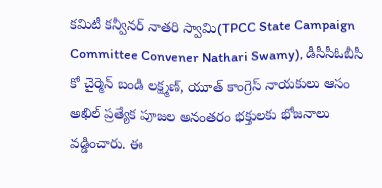కమిటీ కన్వీనర్ నాతరి స్వామి(TPCC State Campaign Committee Convener Nathari Swamy), డీసీసీఓబీసీ కో చైర్మెన్ బండి లక్ష్మణ్, యూత్ కాంగ్రెస్ నాయకులు ఆసం అఖిల్ ప్రత్యేక పూజల అనంతరం భక్తులకు భోజనాలు వడ్డించారు. ఈ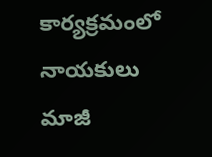కార్యక్రమంలో నాయకులు మాజీ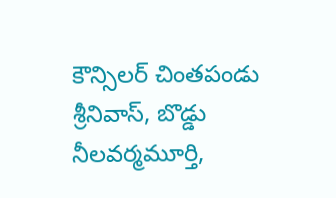కౌన్సిలర్ చింతపండు శ్రీనివాస్, బొడ్డు నీలవర్మమూర్తి,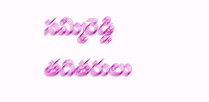సమ్మిరెడ్డి తదితరులు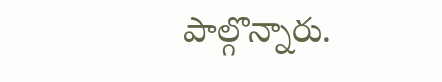పాల్గొన్నారు.